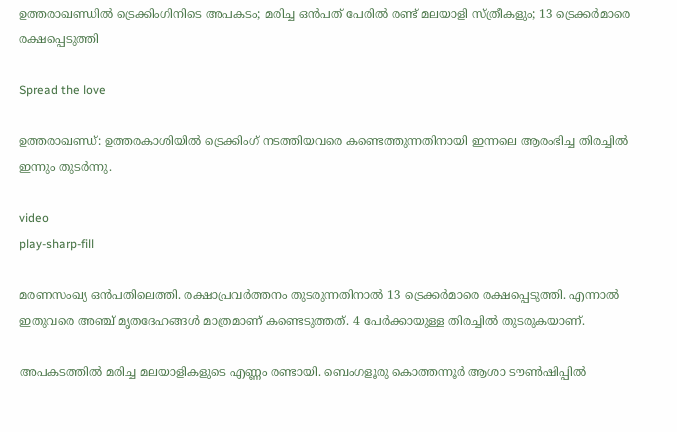ഉത്തരാഖണ്ഡില്‍ ട്രെക്കിംഗിനിടെ അപകടം; മരിച്ച ഒൻപത് പേരില്‍ രണ്ട് മലയാളി സ്ത്രീകളും; 13 ട്രെക്കർമാരെ രക്ഷപ്പെടുത്തി

Spread the love

ഉത്തരാഖണ്ഡ്: ഉത്തരകാശിയില്‍ ട്രെക്കിംഗ് നടത്തിയവരെ കണ്ടെത്തുന്നതിനായി ഇന്നലെ ആരംഭിച്ച തിരച്ചില്‍ ഇന്നും തുടർന്നു.

video
play-sharp-fill

മരണസംഖ്യ ഒൻപതിലെത്തി. രക്ഷാപ്രവർത്തനം തുടരുന്നതിനാല്‍ 13 ട്രെക്കർമാരെ രക്ഷപ്പെടുത്തി. എന്നാല്‍ ഇതുവരെ അഞ്ച് മൃതദേഹങ്ങള്‍ മാത്രമാണ് കണ്ടെടുത്തത്. 4 പേർക്കായുള്ള തിരച്ചില്‍ തുടരുകയാണ്.

അപകടത്തില്‍ മരിച്ച മലയാളികളുടെ എണ്ണം രണ്ടായി. ബെംഗളൂരു കൊത്തന്നൂർ ആശാ ടൗണ്‍ഷിപ്പില്‍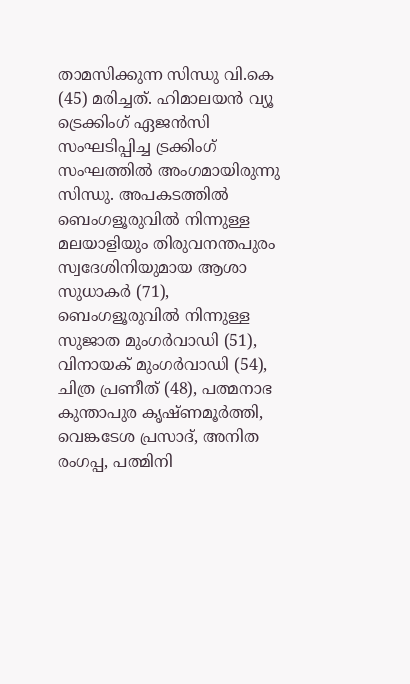താമസിക്കുന്ന സിന്ധു വി.കെ (45) മരിച്ചത്. ഹിമാലയൻ വ്യൂ ട്രെക്കിംഗ് ഏജൻസി സംഘടിപ്പിച്ച ട്രക്കിംഗ് സംഘത്തില്‍ അംഗമായിരുന്നു സിന്ധു. അപകടത്തില്‍ ബെംഗളൂരുവില്‍ നിന്നുള്ള മലയാളിയും തിരുവനന്തപുരം സ്വദേശിനിയുമായ ആശാ സുധാകര്‍ (71), ബെംഗളൂരുവില്‍ നിന്നുള്ള സുജാത മുംഗർവാഡി (51), വിനായക് മുംഗർവാഡി (54), ചിത്ര പ്രണീത് (48), പത്മനാഭ കുന്താപുര കൃഷ്ണമൂർത്തി, വെങ്കടേശ പ്രസാദ്, അനിത രംഗപ്പ, പത്മിനി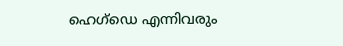ഹെഗ്ഡെ എന്നിവരും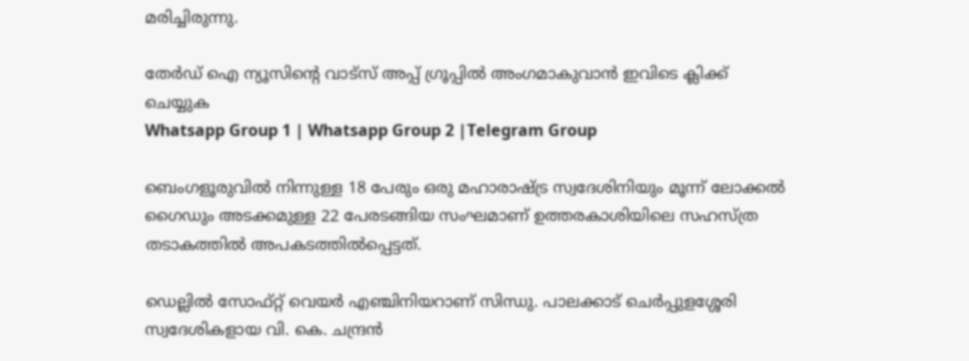മരിച്ചിരുന്നു.

തേർഡ് ഐ ന്യൂസിന്റെ വാട്സ് അപ്പ് ഗ്രൂപ്പിൽ അംഗമാകുവാൻ ഇവിടെ ക്ലിക്ക് ചെയ്യുക
Whatsapp Group 1 | Whatsapp Group 2 |Telegram Group

ബെംഗളൂരുവില്‍ നിന്നുള്ള 18 പേരും ഒരു മഹാരാഷ്‌ട്ര സ്വദേശിനിയും മൂന്ന് ലോക്കല്‍ ഗൈഡും അടക്കമുള്ള 22 പേരടങ്ങിയ സംഘമാണ് ഉത്തരകാശിയിലെ സഹസ്ത്ര തടാകത്തില്‍ അപകടത്തില്‍പ്പെട്ടത്.

ഡെല്ലില്‍ സോഫ്റ്റ് വെയർ എഞ്ചിനിയറാണ് സിന്ധു. പാലക്കാട് ചെര്‍പ്പുളശ്ശേരി സ്വദേശികളായ വി. കെ. ചന്ദ്രന്‍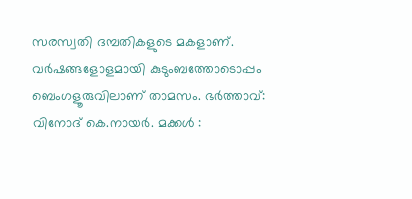സരസ്വതി ദമ്പതികളുടെ മകളാണ്. വര്‍ഷങ്ങളോളമായി കുടുംബത്തോടൊപ്പം ബെംഗളൂരുവിലാണ് താമസം. ഭര്‍ത്താവ്: വിനോദ് കെ.നായര്‍. മക്കള്‍ :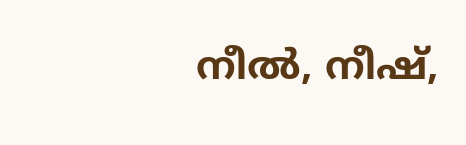നീല്‍, നീഷ്,